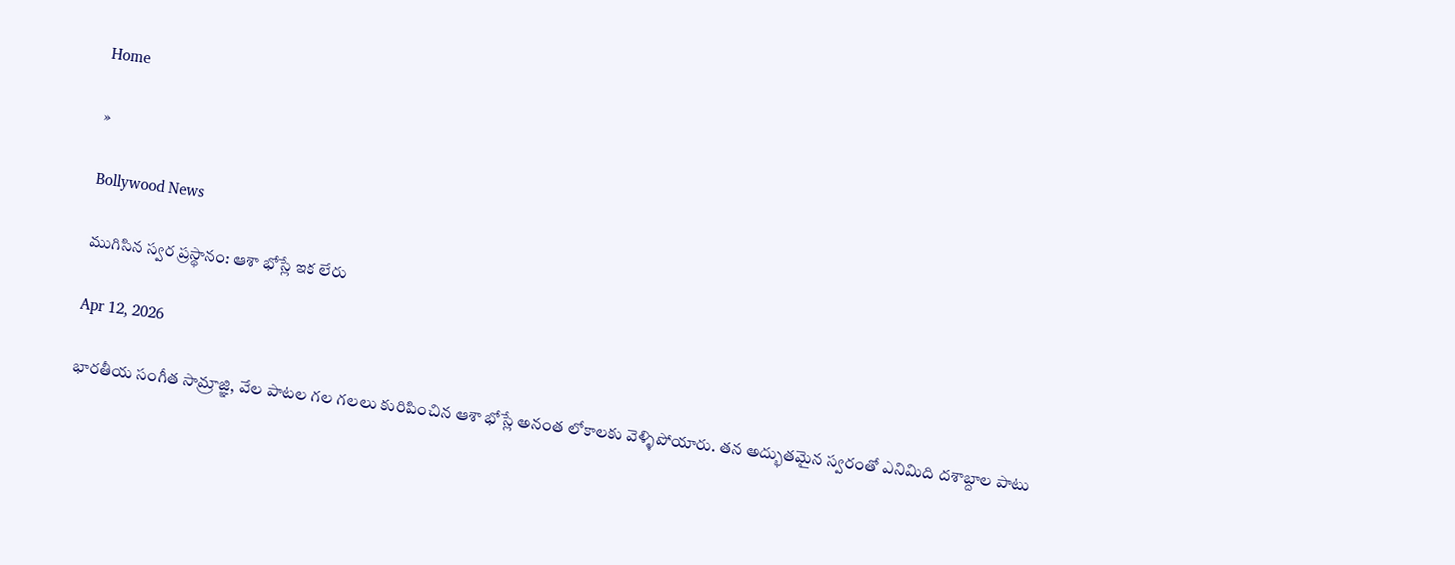Home

»

Bollywood News

ముగిసిన స్వర ప్రస్థానం: ఆశా భోస్లే ఇక లేరు

Apr 12, 2026

భారతీయ సంగీత సామ్రాజ్ఞి, వేల పాటల గల గలలు కురిపించిన ఆశా భోస్లే అనంత లోకాలకు వెళ్ళిపోయారు. తన అద్భుతమైన స్వరంతో ఎనిమిది దశాబ్దాల పాటు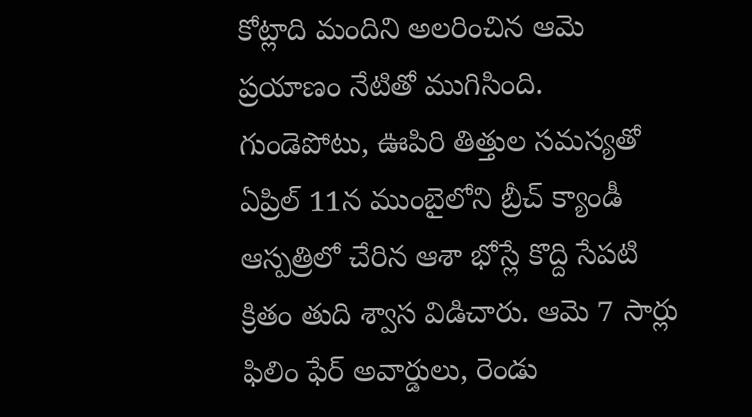కోట్లాది మందిని అలరించిన ఆమె ప్రయాణం నేటితో ముగిసింది. గుండెపోటు, ఊపిరి తిత్తుల స‌మ‌స్య‌తో ఏప్రిల్ 11న ముంబైలోని బ్రీచ్ క్యాండీ ఆస్ప‌త్రిలో చేరిన ఆశా భోస్లే కొద్ది సేప‌టి క్రితం తుది శ్వాస విడిచారు. ఆమె 7 సార్లు ఫిలిం ఫేర్ అవార్డులు, రెండు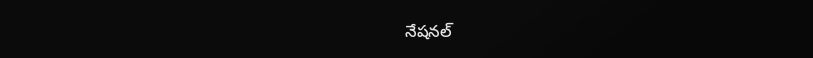నేష‌న‌ల్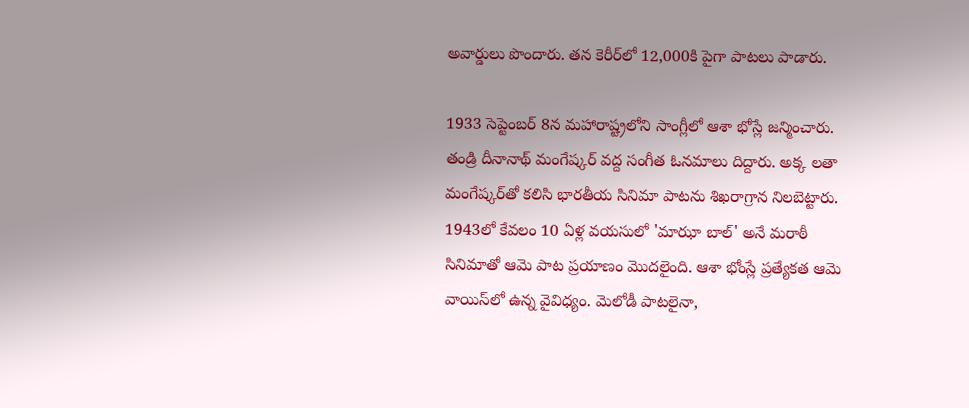అవార్డులు పొందారు. త‌న కెరీర్‌లో 12,000కి పైగా పాట‌లు పాడారు.

1933 సెప్టెంబర్ 8న మహారాష్ట్రలోని సాంగ్లీలో ఆశా భోస్లే జన్మించారు. తండ్రి దీనానాథ్ మంగేష్కర్ వద్ద సంగీత ఓనమాలు దిద్దారు. అక్క లతా మంగేష్కర్‌తో కలిసి భారతీయ సినిమా పాటను శిఖరాగ్రాన నిలబెట్టారు. 1943లో కేవలం 10 ఏళ్ల వయసులో 'మాఝా బాల్' అనే మరాఠీ సినిమాతో ఆమె పాట ప్రయాణం మొదలైంది. ఆశా భోంస్లే ప్రత్యేకత ఆమె వాయిస్‌లో ఉన్న వైవిధ్యం. మెలోడీ పాటలైనా,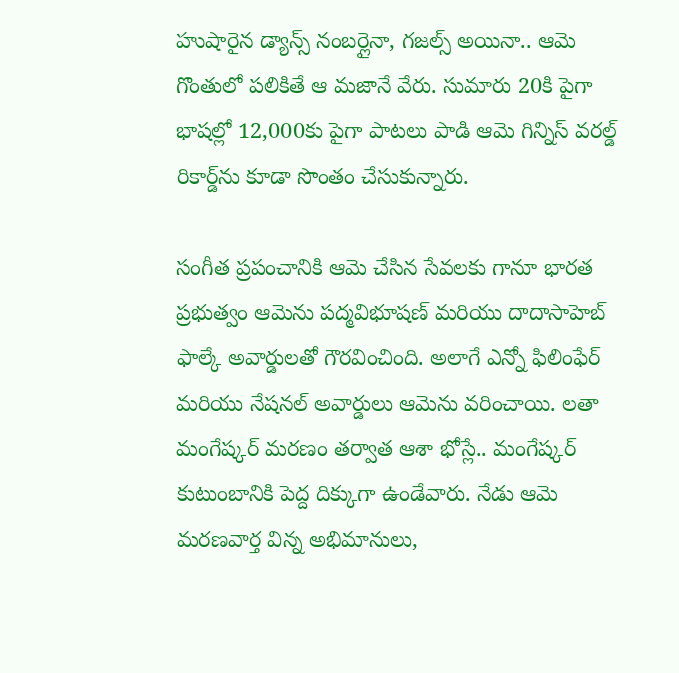హుషారైన డ్యాన్స్ నంబర్లైనా, గజల్స్ అయినా.. ఆమె గొంతులో పలికితే ఆ మజానే వేరు. సుమారు 20కి పైగా భాషల్లో 12,000కు పైగా పాటలు పాడి ఆమె గిన్నిస్ వరల్డ్ రికార్డ్‌ను కూడా సొంతం చేసుకున్నారు.

సంగీత ప్రపంచానికి ఆమె చేసిన సేవలకు గానూ భారత ప్రభుత్వం ఆమెను పద్మవిభూషణ్ మరియు దాదాసాహెబ్ ఫాల్కే అవార్డులతో గౌరవించింది. అలాగే ఎన్నో ఫిలింఫేర్ మరియు నేషనల్ అవార్డులు ఆమెను వరించాయి. లతా మంగేష్కర్ మరణం తర్వాత ఆశా భోస్లే.. మంగేష్కర్ కుటుంబానికి పెద్ద దిక్కుగా ఉండేవారు. నేడు ఆమె మరణవార్త విన్న అభిమానులు,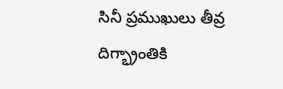సినీ ప్రముఖులు తీవ్ర దిగ్భ్రాంతికి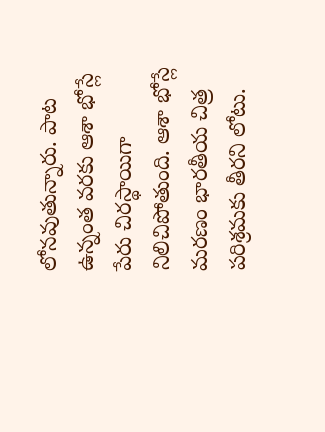లోనవుతున్నారు. పాట ఉన్నంత వరకు ఆశా భోస్లే పేరు చిరస్థాయిగా నిలిచిపోతుంది. ఆశా భోస్లే మ‌ర‌ణం భార‌తీయ చిత్ర ప‌రిశ్ర‌మ‌కు తీర‌ని లోటు.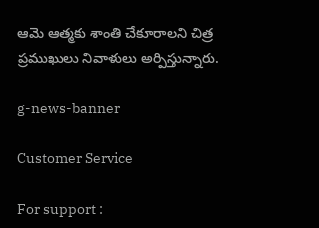ఆమె ఆత్మ‌కు శాంతి చేకూరాల‌ని చిత్ర ప్ర‌ముఖులు నివాళులు అర్పిస్తున్నారు.

g-news-banner

Customer Service

For support :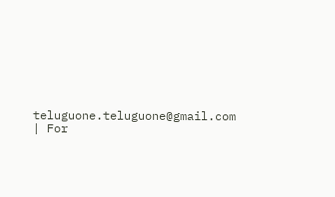teluguone.teluguone@gmail.com | For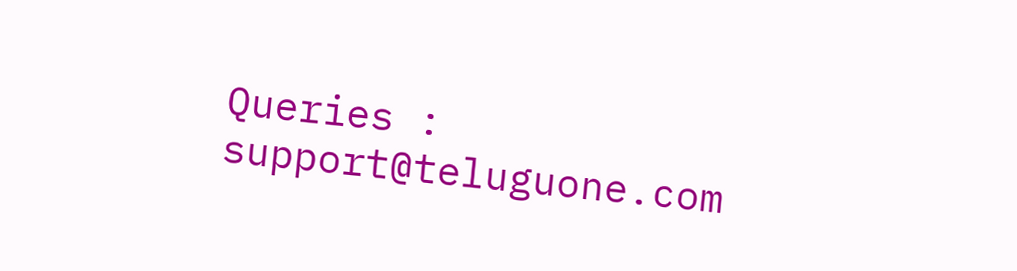Queries : support@teluguone.com